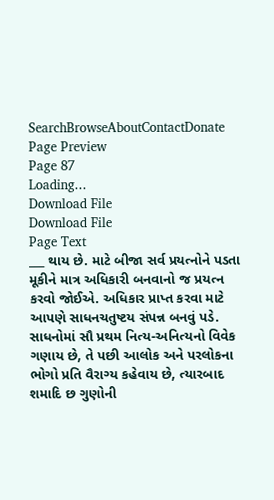SearchBrowseAboutContactDonate
Page Preview
Page 87
Loading...
Download File
Download File
Page Text
___ થાય છે. માટે બીજા સર્વ પ્રયત્નોને પડતા મૂકીને માત્ર અધિકારી બનવાનો જ પ્રયત્ન કરવો જોઈએ. અધિકાર પ્રાપ્ત કરવા માટે આપણે સાધનચતુષ્ટય સંપન્ન બનવું પડે. સાધનોમાં સૌ પ્રથમ નિત્ય-અનિત્યનો વિવેક ગણાય છે, તે પછી આલોક અને પરલોકના ભોગો પ્રતિ વૈરાગ્ય કહેવાય છે, ત્યારબાદ શમાદિ છ ગુણોની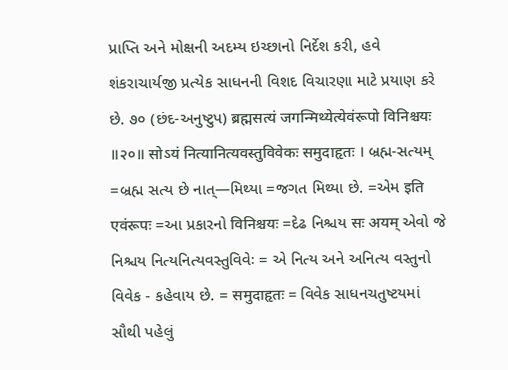પ્રાપ્તિ અને મોક્ષની અદમ્ય ઇચ્છાનો નિર્દેશ કરી, હવે શંકરાચાર્યજી પ્રત્યેક સાધનની વિશદ વિચારણા માટે પ્રયાણ કરે છે. ૭૦ (છંદ-અનુષ્ટુપ) ब्रह्मसत्यं जगन्मिथ्येत्येवंरूपो विनिश्चयः ॥२०॥ सोऽयं नित्यानित्यवस्तुविवेकः समुदाहृतः । બ્રહ્મ-સત્યમ્ =બ્રહ્મ સત્ય છે નાત્—મિથ્યા =જગત મિથ્યા છે. =એમ इति एवंरूपः =આ પ્રકારનો विनिश्चयः =દેઢ નિશ્ચય सः अयम् એવો જે નિશ્ચય નિત્યનિત્યવસ્તુવિવેઃ = એ નિત્ય અને અનિત્ય વસ્તુનો વિવેક - કહેવાય છે. = समुदाहृतः = વિવેક સાધનચતુષ્ટયમાં સૌથી પહેલું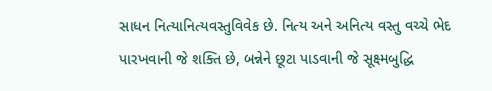સાધન નિત્યાનિત્યવસ્તુવિવેક છે. નિત્ય અને અનિત્ય વસ્તુ વચ્ચે ભેદ પારખવાની જે શક્તિ છે, બન્નેને છૂટા પાડવાની જે સૂક્ષ્મબુદ્ધિ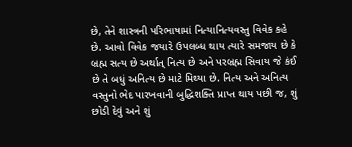છે, તેને શાસ્ત્રની પરિભાષામાં નિત્યાનિત્યવસ્તુ વિવેક કહે છે. આવો વિવેક જયા૨ે ઉપલબ્ધ થાય ત્યારે સમજાય છે કે બ્રહ્મ સત્ય છે અર્થાત્ નિત્ય છે અને પરબ્રહ્મ સિવાય જે કંઈ છે તે બધું અનિત્ય છે માટે મિથ્યા છે. નિત્ય અને અનિત્ય વસ્તુનો ભેદ પારખવાની બુદ્ધિશક્તિ પ્રાપ્ત થાય પછી જ, શું છોડી દેવું અને શું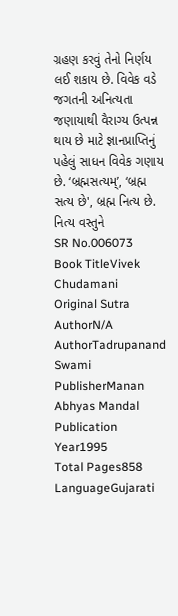ગ્રહણ કરવું તેનો નિર્ણય લઈ શકાય છે. વિવેક વડે જગતની અનિત્યતા જણાયાથી વૈરાગ્ય ઉત્પન્ન થાય છે માટે જ્ઞાનપ્રાપ્તિનું પહેલું સાધન વિવેક ગણાય છે. ‘બ્રહ્મસત્યમ્’, ‘બ્રહ્મ સત્ય છે', બ્રહ્મ નિત્ય છે. નિત્ય વસ્તુને
SR No.006073
Book TitleVivek Chudamani
Original Sutra AuthorN/A
AuthorTadrupanand Swami
PublisherManan Abhyas Mandal
Publication Year1995
Total Pages858
LanguageGujarati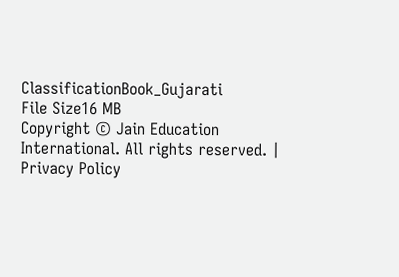ClassificationBook_Gujarati
File Size16 MB
Copyright © Jain Education International. All rights reserved. | Privacy Policy